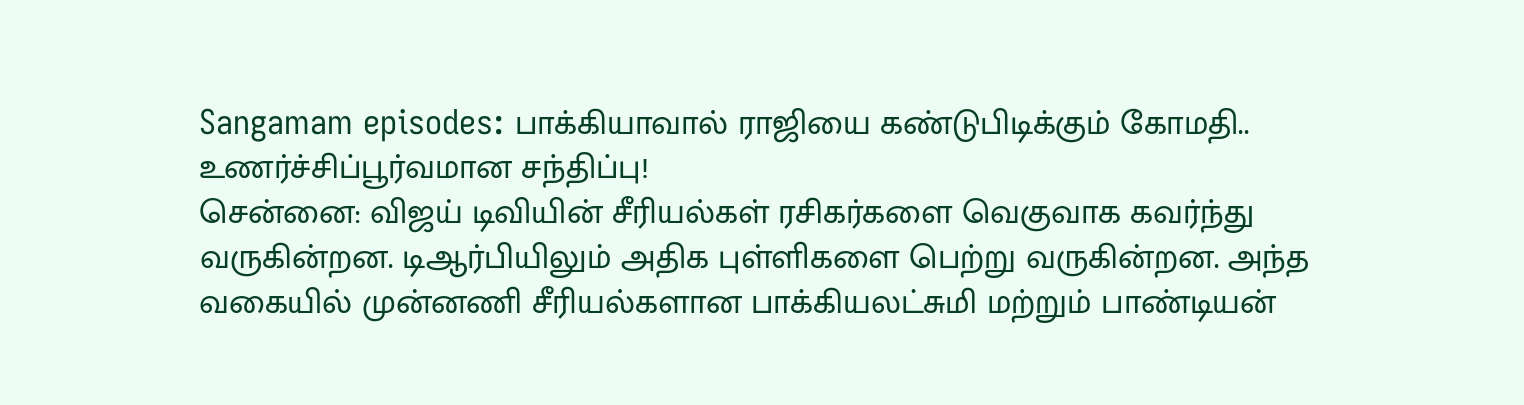Sangamam episodes: பாக்கியாவால் ராஜியை கண்டுபிடிக்கும் கோமதி.. உணர்ச்சிப்பூர்வமான சந்திப்பு!
சென்னை: விஜய் டிவியின் சீரியல்கள் ரசிகர்களை வெகுவாக கவர்ந்து வருகின்றன. டிஆர்பியிலும் அதிக புள்ளிகளை பெற்று வருகின்றன. அந்த வகையில் முன்னணி சீரியல்களான பாக்கியலட்சுமி மற்றும் பாண்டியன்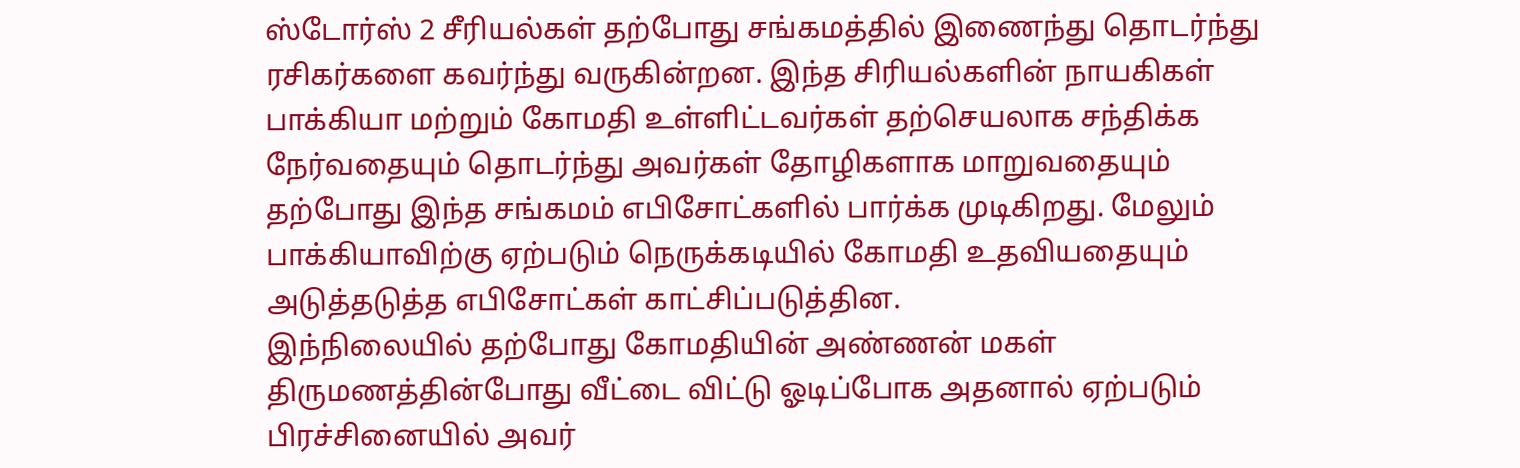ஸ்டோர்ஸ் 2 சீரியல்கள் தற்போது சங்கமத்தில் இணைந்து தொடர்ந்து ரசிகர்களை கவர்ந்து வருகின்றன. இந்த சிரியல்களின் நாயகிகள் பாக்கியா மற்றும் கோமதி உள்ளிட்டவர்கள் தற்செயலாக சந்திக்க நேர்வதையும் தொடர்ந்து அவர்கள் தோழிகளாக மாறுவதையும் தற்போது இந்த சங்கமம் எபிசோட்களில் பார்க்க முடிகிறது. மேலும் பாக்கியாவிற்கு ஏற்படும் நெருக்கடியில் கோமதி உதவியதையும் அடுத்தடுத்த எபிசோட்கள் காட்சிப்படுத்தின.
இந்நிலையில் தற்போது கோமதியின் அண்ணன் மகள் திருமணத்தின்போது வீட்டை விட்டு ஓடிப்போக அதனால் ஏற்படும் பிரச்சினையில் அவர்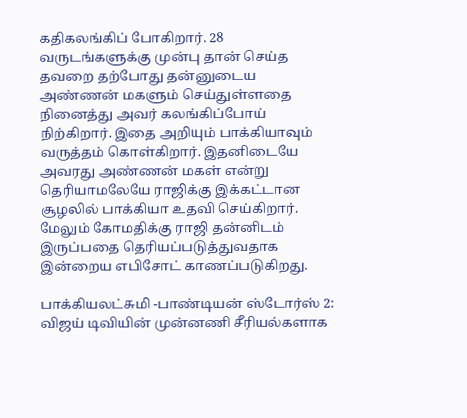கதிகலங்கிப் போகிறார். 28 வருடங்களுக்கு முன்பு தான் செய்த தவறை தற்போது தன்னுடைய அண்ணன் மகளும் செய்துள்ளதை நினைத்து அவர் கலங்கிப்போய் நிற்கிறார். இதை அறியும் பாக்கியாவும் வருத்தம் கொள்கிறார். இதனிடையே அவரது அண்ணன் மகள் என்று தெரியாமலேயே ராஜிக்கு இக்கட்டான சூழலில் பாக்கியா உதவி செய்கிறார். மேலும் கோமதிக்கு ராஜி தன்னிடம் இருப்பதை தெரியப்படுத்துவதாக இன்றைய எபிசோட் காணப்படுகிறது.

பாக்கியலட்சுமி -பாண்டியன் ஸ்டோர்ஸ் 2: விஜய் டிவியின் முன்னணி சீரியல்களாக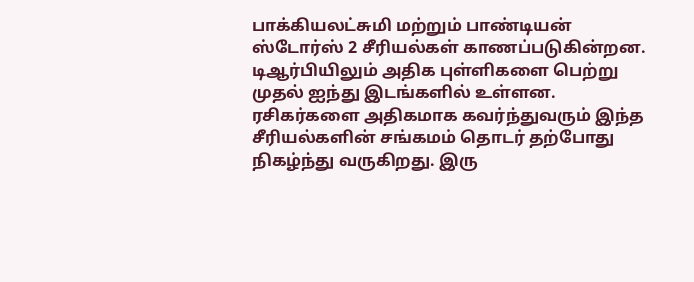பாக்கியலட்சுமி மற்றும் பாண்டியன் ஸ்டோர்ஸ் 2 சீரியல்கள் காணப்படுகின்றன. டிஆர்பியிலும் அதிக புள்ளிகளை பெற்று முதல் ஐந்து இடங்களில் உள்ளன. ரசிகர்களை அதிகமாக கவர்ந்துவரும் இந்த சீரியல்களின் சங்கமம் தொடர் தற்போது நிகழ்ந்து வருகிறது. இரு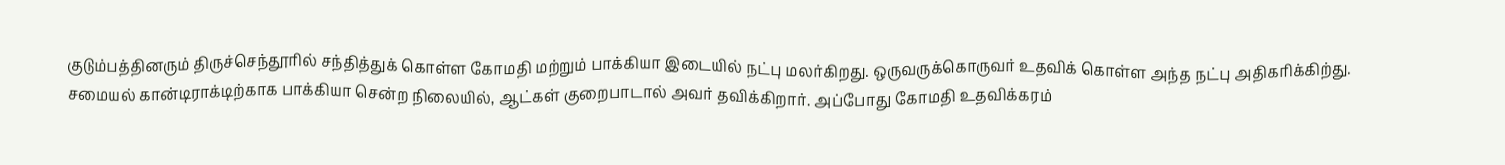குடும்பத்தினரும் திருச்செந்தூரில் சந்தித்துக் கொள்ள கோமதி மற்றும் பாக்கியா இடையில் நட்பு மலர்கிறது. ஒருவருக்கொருவர் உதவிக் கொள்ள அந்த நட்பு அதிகரிக்கிற்து. சமையல் கான்டிராக்டிற்காக பாக்கியா சென்ற நிலையில், ஆட்கள் குறைபாடால் அவர் தவிக்கிறார். அப்போது கோமதி உதவிக்கரம்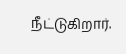நீட்டுகிறார்.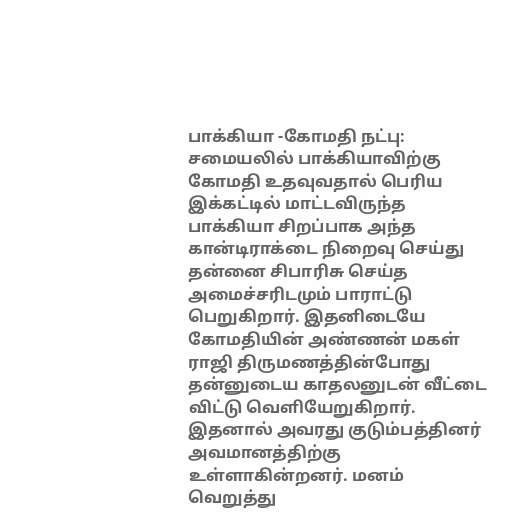பாக்கியா -கோமதி நட்பு: சமையலில் பாக்கியாவிற்கு கோமதி உதவுவதால் பெரிய இக்கட்டில் மாட்டவிருந்த பாக்கியா சிறப்பாக அந்த கான்டிராக்டை நிறைவு செய்து தன்னை சிபாரிசு செய்த அமைச்சரிடமும் பாராட்டு பெறுகிறார். இதனிடையே கோமதியின் அண்ணன் மகள் ராஜி திருமணத்தின்போது தன்னுடைய காதலனுடன் வீட்டை விட்டு வெளியேறுகிறார். இதனால் அவரது குடும்பத்தினர் அவமானத்திற்கு உள்ளாகின்றனர். மனம் வெறுத்து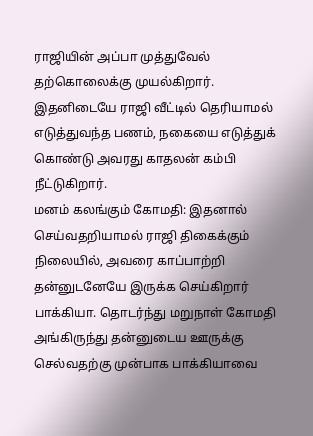ராஜியின் அப்பா முத்துவேல் தற்கொலைக்கு முயல்கிறார். இதனிடையே ராஜி வீட்டில் தெரியாமல் எடுத்துவந்த பணம், நகையை எடுத்துக் கொண்டு அவரது காதலன் கம்பி நீட்டுகிறார்.
மனம் கலங்கும் கோமதி: இதனால் செய்வதறியாமல் ராஜி திகைக்கும் நிலையில், அவரை காப்பாற்றி தன்னுடனேயே இருக்க செய்கிறார் பாக்கியா. தொடர்ந்து மறுநாள் கோமதி அங்கிருந்து தன்னுடைய ஊருக்கு செல்வதற்கு முன்பாக பாக்கியாவை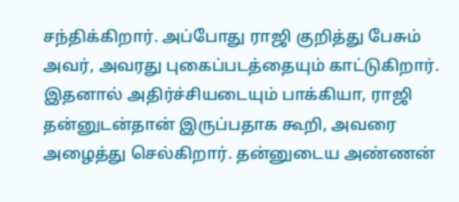சந்திக்கிறார். அப்போது ராஜி குறித்து பேசும் அவர், அவரது புகைப்படத்தையும் காட்டுகிறார். இதனால் அதிர்ச்சியடையும் பாக்கியா, ராஜி தன்னுடன்தான் இருப்பதாக கூறி, அவரை அழைத்து செல்கிறார். தன்னுடைய அண்ணன்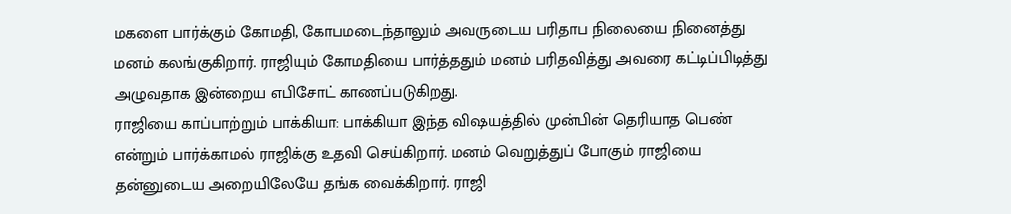மகளை பார்க்கும் கோமதி, கோபமடைந்தாலும் அவருடைய பரிதாப நிலையை நினைத்து மனம் கலங்குகிறார். ராஜியும் கோமதியை பார்த்ததும் மனம் பரிதவித்து அவரை கட்டிப்பிடித்து அழுவதாக இன்றைய எபிசோட் காணப்படுகிறது.
ராஜியை காப்பாற்றும் பாக்கியா: பாக்கியா இந்த விஷயத்தில் முன்பின் தெரியாத பெண் என்றும் பார்க்காமல் ராஜிக்கு உதவி செய்கிறார். மனம் வெறுத்துப் போகும் ராஜியை தன்னுடைய அறையிலேயே தங்க வைக்கிறார். ராஜி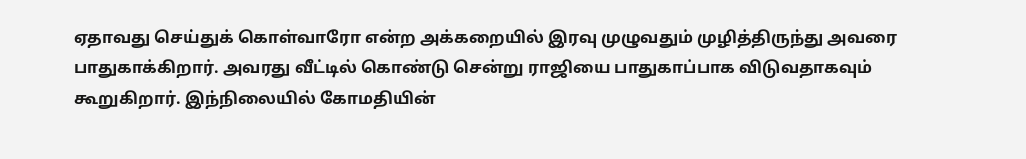ஏதாவது செய்துக் கொள்வாரோ என்ற அக்கறையில் இரவு முழுவதும் முழித்திருந்து அவரை பாதுகாக்கிறார். அவரது வீட்டில் கொண்டு சென்று ராஜியை பாதுகாப்பாக விடுவதாகவும் கூறுகிறார். இந்நிலையில் கோமதியின்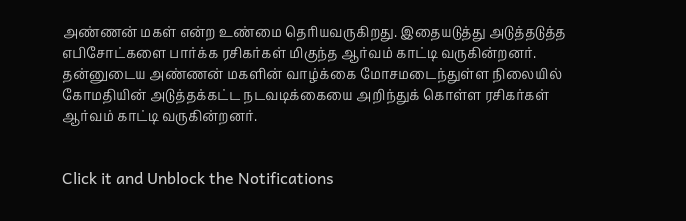அண்ணன் மகள் என்ற உண்மை தெரியவருகிறது. இதையடுத்து அடுத்தடுத்த எபிசோட்களை பார்க்க ரசிகர்கள் மிகுந்த ஆர்வம் காட்டி வருகின்றனர். தன்னுடைய அண்ணன் மகளின் வாழ்க்கை மோசமடைந்துள்ள நிலையில் கோமதியின் அடுத்தக்கட்ட நடவடிக்கையை அறிந்துக் கொள்ள ரசிகர்கள் ஆர்வம் காட்டி வருகின்றனர்.


Click it and Unblock the Notifications